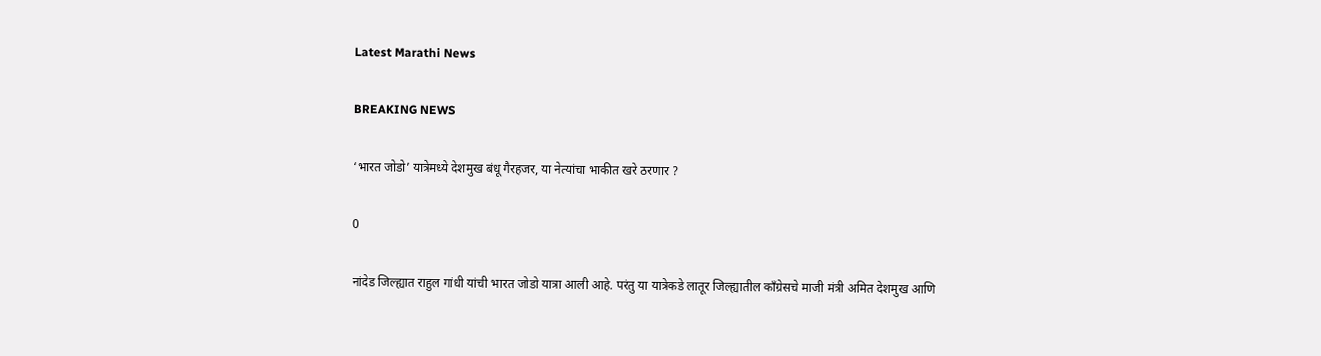Latest Marathi News

BREAKING NEWS

‘भारत जोडो’ यात्रेमध्ये देशमुख बंधू गैरहजर, या नेत्यांचा भाकीत खरे ठरणार ?

0

नांदेड जिल्ह्यात राहुल गांधी यांची भारत जोडो यात्रा आली आहे. परंतु या यात्रेकडे लातूर जिल्ह्यातील काँग्रेसचे माजी मंत्री अमित देशमुख आणि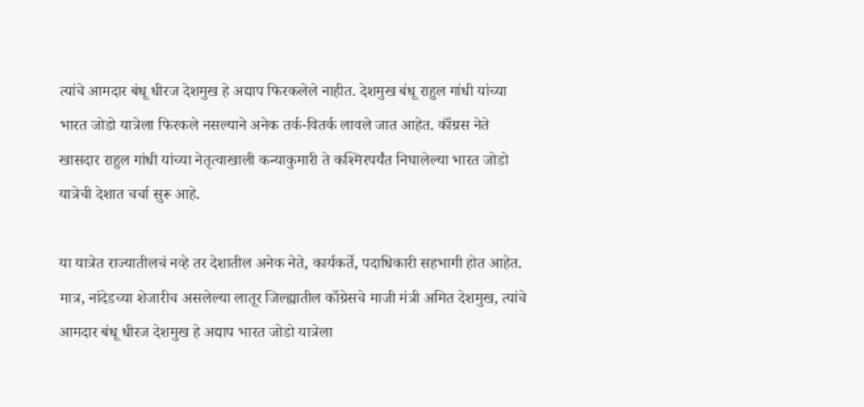त्यांचे आमदार बंधू धीरज देशमुख हे अद्याप फिरकलेले नाहीत. देशमुख बंधू राहुल गांधी यांच्या भारत जोडो यात्रेला फिरकले नसल्याने अनेक तर्क-वितर्क लावले जात आहेत. कॉंग्रस नेते खासदार राहुल गांधी यांच्या नेतृत्वाखाली कन्याकुमारी ते कश्मिरपर्यंत निघालेल्या भारत जोडो यात्रेची देशात चर्चा सुरू आहे.

या यात्रेत राज्यातीलचं नव्हे तर देशातील अनेक नेते, कार्यकर्ते, पदाधिकारी सहभागी होत आहेत. मात्र, नांदेडच्या शेजारीच असलेल्या लातूर जिल्ह्यातील काँग्रेसचे माजी मंत्री अमित देशमुख, त्यांचे आमदार बंधू धीरज देशमुख हे अद्याप भारत जोडो यात्रेला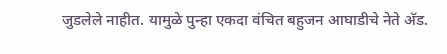जुडलेले नाहीत. यामुळे पुन्हा एकदा वंचित बहुजन आघाडीचे नेते अ‍ॅड.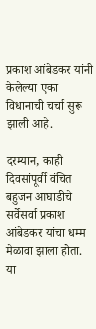प्रकाश आंबेडकर यांनी केलेल्या एका विधानाची चर्चा सुरू झाली आहे.

दरम्यान, काही दिवसांपूर्वी वंचित बहुजन आघाडीचे सर्वेसर्वा प्रकाश आंबेडकर यांचा धम्म मेळावा झाला होता. या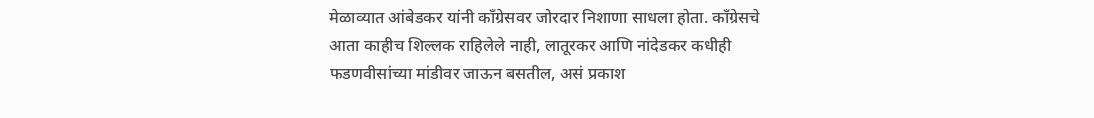मेळाव्यात आंबेडकर यांनी काँग्रेसवर जोरदार निशाणा साधला होता. काँग्रेसचे आता काहीच शिल्लक राहिलेले नाही, लातूरकर आणि नांदेडकर कधीही फडणवीसांच्या मांडीवर जाऊन बसतील, असं प्रकाश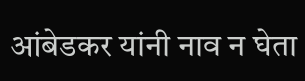आंबेडकर यांनी नाव न घेता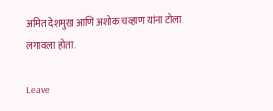अमित देशमुख आणि अशोक चव्हाण यांना टोला लगावला होता.

Leave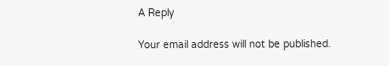A Reply

Your email address will not be published.